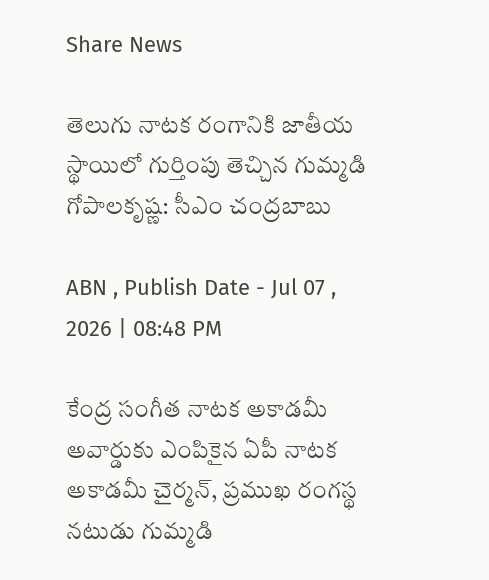Share News

తెలుగు నాటక రంగానికి జాతీయ స్థాయిలో గుర్తింపు తెచ్చిన గుమ్మడి గోపాలకృష్ణ: సీఎం చంద్రబాబు

ABN , Publish Date - Jul 07 , 2026 | 08:48 PM

కేంద్ర సంగీత నాటక అకాడమీ అవార్డుకు ఎంపికైన ఏపీ నాటక అకాడమీ చైర్మన్, ప్రముఖ రంగస్థ నటుడు గుమ్మడి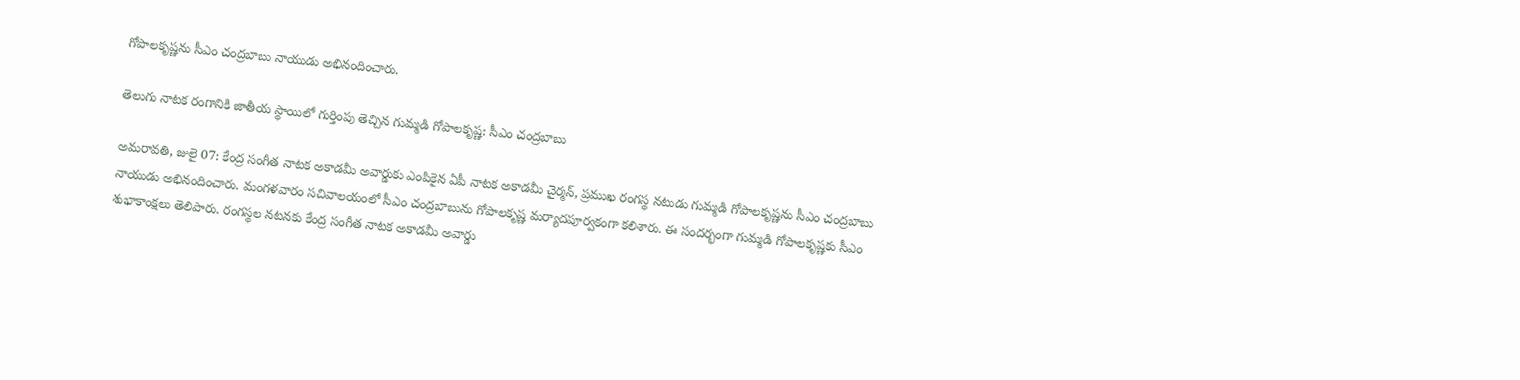గోపాలకృష్ణను సీఎం చంద్రబాబు నాయుడు అభినందించారు.

తెలుగు నాటక రంగానికి జాతీయ స్థాయిలో గుర్తింపు తెచ్చిన గుమ్మడి గోపాలకృష్ణ: సీఎం చంద్రబాబు

అమరావతి, జులై 07: కేంద్ర సంగీత నాటక అకాడమీ అవార్డుకు ఎంపికైన ఏపీ నాటక అకాడమీ చైర్మన్, ప్రముఖ రంగస్థ నటుడు గుమ్మడి గోపాలకృష్ణను సీఎం చంద్రబాబు నాయుడు అభినందించారు. మంగళవారం సచివాలయంలో సీఎం చంద్రబాబును గోపాలకృష్ణ మర్యాదపూర్వకంగా కలిశారు. ఈ సందర్భంగా గుమ్మడి గోపాలకృష్ణకు సీఎం శుభాకాంక్షలు తెలిపారు. రంగస్థల నటనకు కేంద్ర సంగీత నాటక అకాడమీ అవార్డు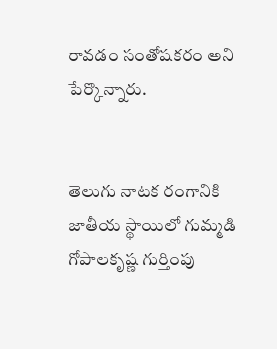రావడం సంతోషకరం అని పేర్కొన్నారు.


తెలుగు నాటక రంగానికి జాతీయ స్థాయిలో గుమ్మడి గోపాలకృష్ణ గుర్తింపు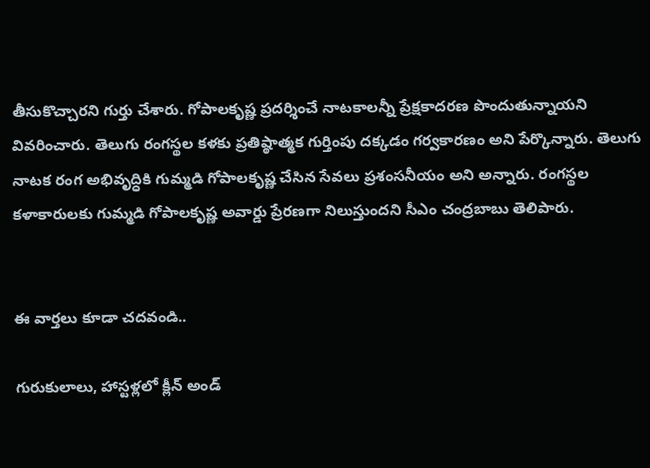తీసుకొచ్చారని గుర్తు చేశారు. గోపాలకృష్ణ ప్రదర్శించే నాటకాలన్నీ ప్రేక్షకాదరణ పొందుతున్నాయని వివరించారు. తెలుగు రంగస్థల కళకు ప్రతిష్ఠాత్మక గుర్తింపు దక్కడం గర్వకారణం అని పేర్కొన్నారు. తెలుగు నాటక రంగ అభివృద్ధికి గుమ్మడి గోపాలకృష్ణ చేసిన సేవలు ప్రశంసనీయం అని అన్నారు. రంగస్థల కళాకారులకు గుమ్మడి గోపాలకృష్ణ అవార్డు ప్రేరణగా నిలుస్తుందని సీఎం చంద్రబాబు తెలిపారు.


ఈ వార్తలు కూడా చదవండి..

గురుకులాలు, హాస్టళ్లలో క్లీన్ అండ్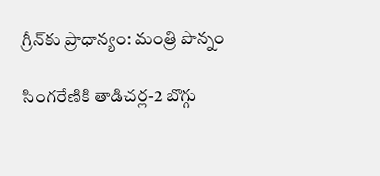గ్రీన్‌కు ప్రాధాన్యం: మంత్రి పొన్నం

సింగరేణికి తాడిచర్ల-2 బొగ్గు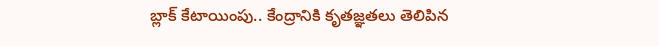బ్లాక్‌ కేటాయింపు.. కేంద్రానికి కృతజ్ఞతలు తెలిపిన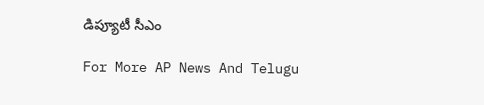డిప్యూటీ సీఎం

For More AP News And Telugu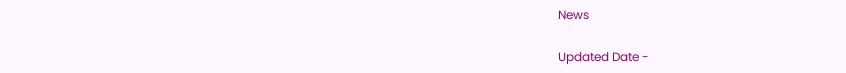News

Updated Date -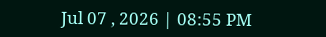Jul 07 , 2026 | 08:55 PM